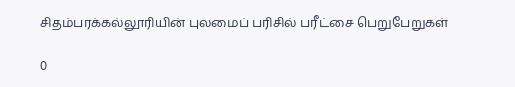சிதம்பரக்கல்லூரியின் புலமைப் பரிசில் பரீட்சை பெறுபேறுகள்

0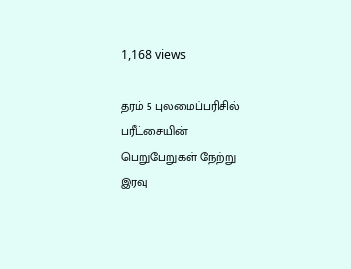1,168 views

தரம் 5 புலமைப்பரிசில் பரீட்சையின் பெறுபேறுகள் நேற்று இரவு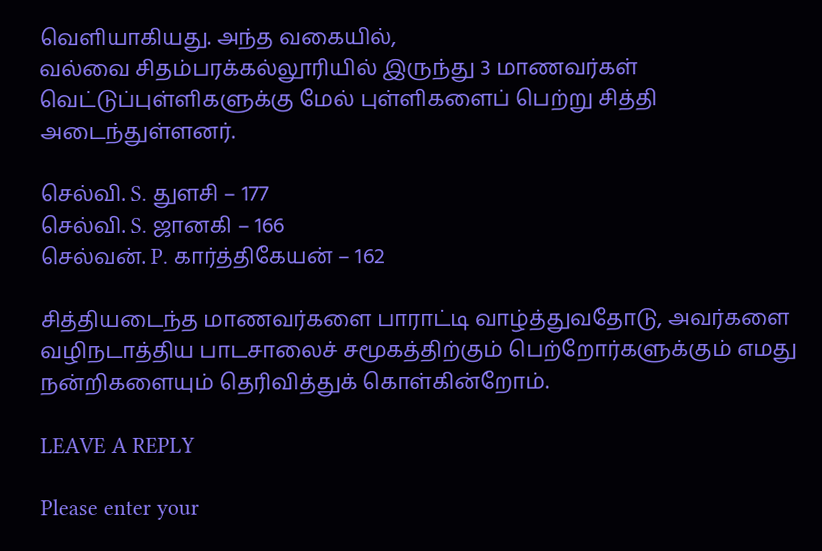வெளியாகியது. அந்த வகையில்,
வல்வை சிதம்பரக்கல்லூரியில் இருந்து 3 மாணவர்கள் வெட்டுப்புள்ளிகளுக்கு மேல் புள்ளிகளைப் பெற்று சித்தி அடைந்துள்ளனர்.

செல்வி. S. துளசி – 177
செல்வி. S. ஜானகி – 166
செல்வன். P. கார்த்திகேயன் – 162

சித்தியடைந்த மாணவர்களை பாராட்டி வாழ்த்துவதோடு, அவர்களை வழிநடாத்திய பாடசாலைச் சமூகத்திற்கும் பெற்றோர்களுக்கும் எமது நன்றிகளையும் தெரிவித்துக் கொள்கின்றோம்.

LEAVE A REPLY

Please enter your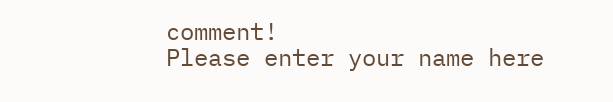comment!
Please enter your name here